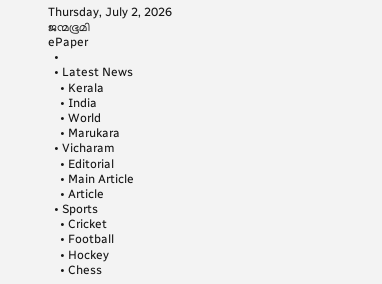Thursday, July 2, 2026
ജന്മഭൂമി
ePaper
  •
  • Latest News
    • Kerala
    • India
    • World
    • Marukara
  • Vicharam
    • Editorial
    • Main Article
    • Article
  • Sports
    • Cricket
    • Football
    • Hockey
    • Chess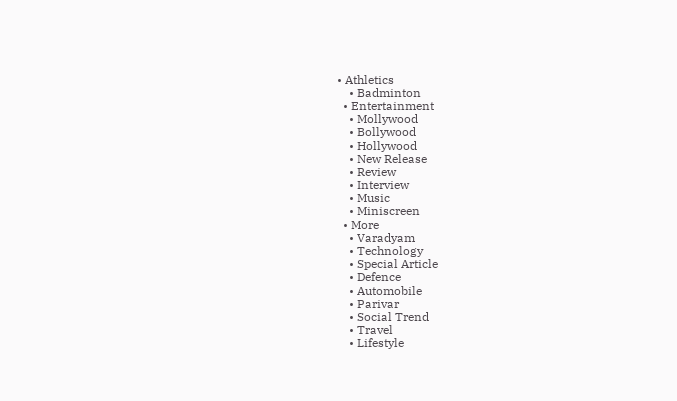• Athletics
    • Badminton
  • Entertainment
    • Mollywood
    • Bollywood
    • Hollywood
    • New Release
    • Review
    • Interview
    • Music
    • Miniscreen
  • More
    • Varadyam
    • Technology
    • Special Article
    • Defence
    • Automobile
    • Parivar
    • Social Trend
    • Travel
    • Lifestyle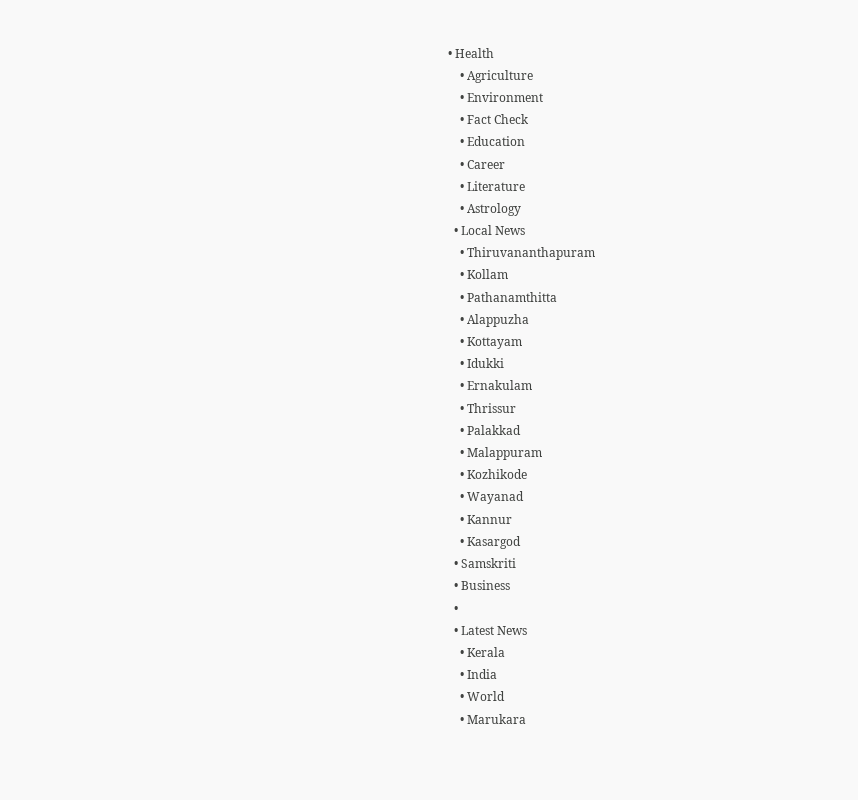• Health
    • Agriculture
    • Environment
    • Fact Check
    • Education
    • Career
    • Literature
    • Astrology
  • Local News
    • Thiruvananthapuram
    • Kollam
    • Pathanamthitta
    • Alappuzha
    • Kottayam
    • Idukki
    • Ernakulam
    • Thrissur
    • Palakkad
    • Malappuram
    • Kozhikode
    • Wayanad
    • Kannur
    • Kasargod
  • Samskriti
  • Business
  •
  • Latest News
    • Kerala
    • India
    • World
    • Marukara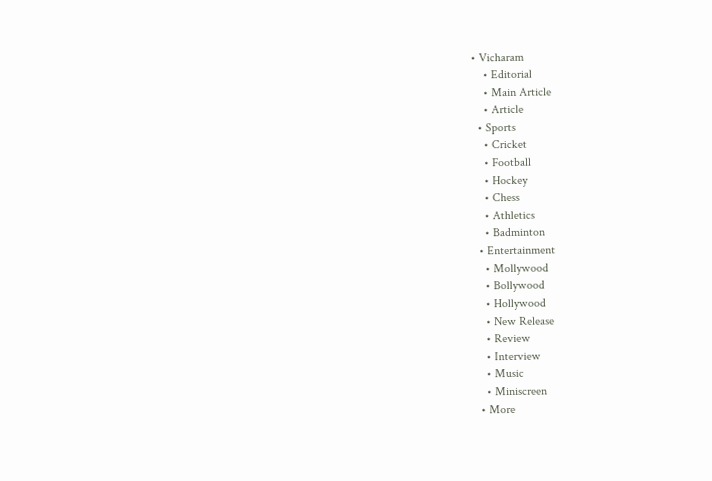• Vicharam
    • Editorial
    • Main Article
    • Article
  • Sports
    • Cricket
    • Football
    • Hockey
    • Chess
    • Athletics
    • Badminton
  • Entertainment
    • Mollywood
    • Bollywood
    • Hollywood
    • New Release
    • Review
    • Interview
    • Music
    • Miniscreen
  • More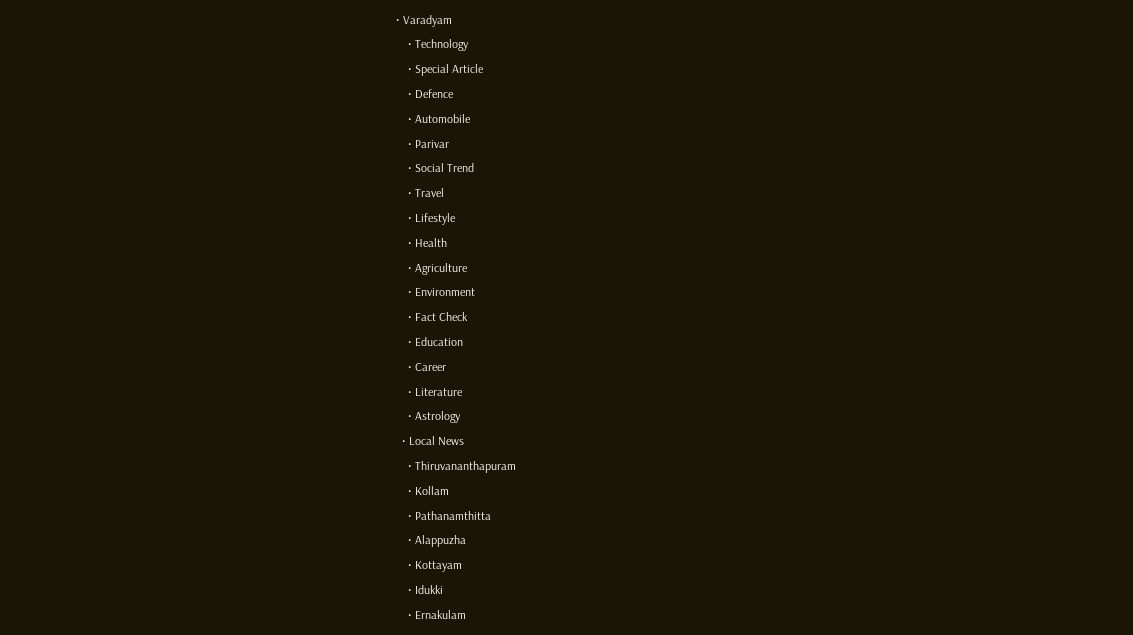• Varadyam
    • Technology
    • Special Article
    • Defence
    • Automobile
    • Parivar
    • Social Trend
    • Travel
    • Lifestyle
    • Health
    • Agriculture
    • Environment
    • Fact Check
    • Education
    • Career
    • Literature
    • Astrology
  • Local News
    • Thiruvananthapuram
    • Kollam
    • Pathanamthitta
    • Alappuzha
    • Kottayam
    • Idukki
    • Ernakulam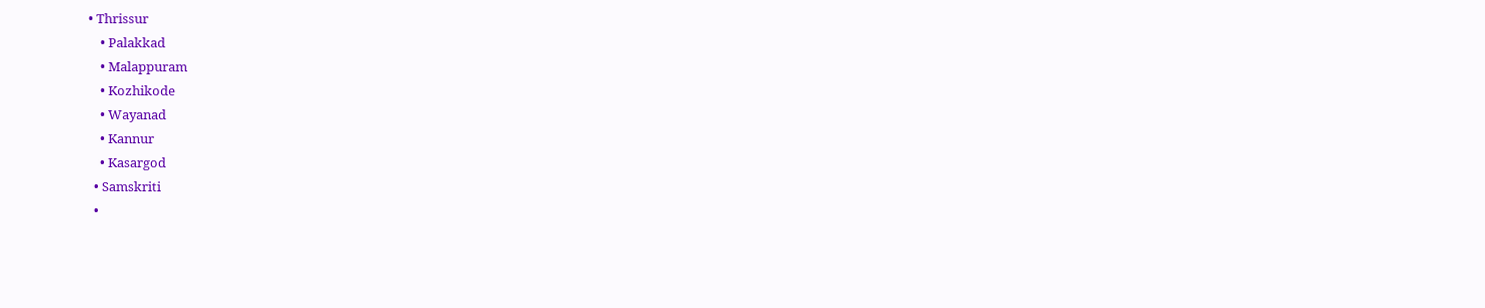• Thrissur
    • Palakkad
    • Malappuram
    • Kozhikode
    • Wayanad
    • Kannur
    • Kasargod
  • Samskriti
  •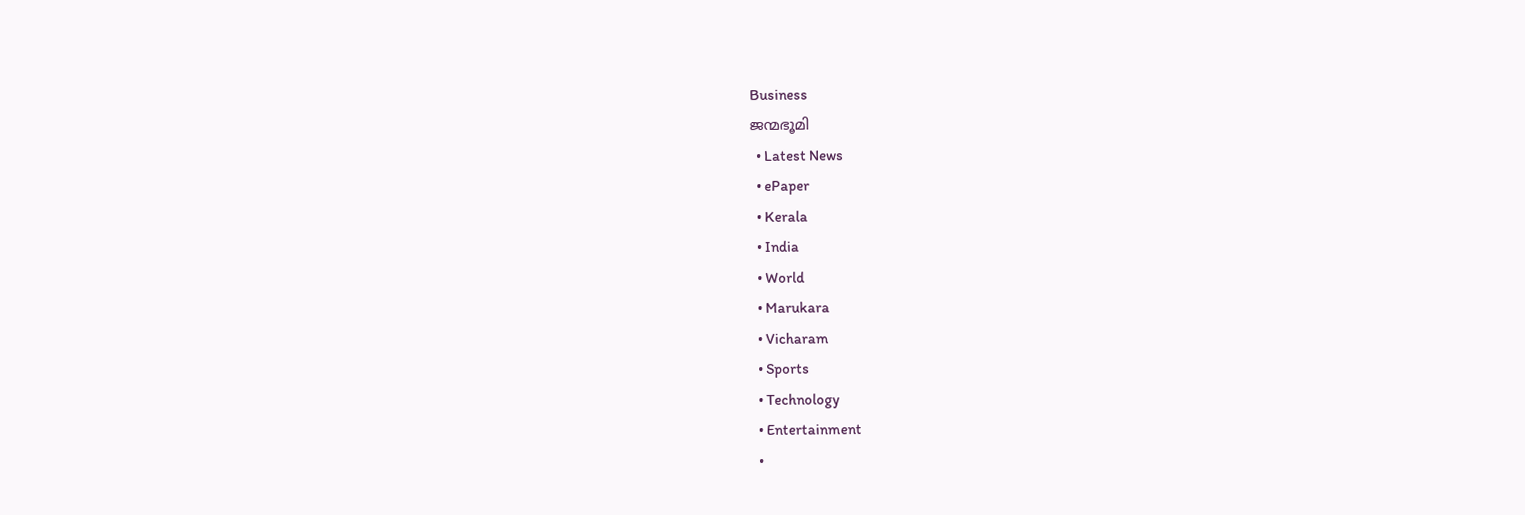Business
ജന്മഭൂമി
  • Latest News
  • ePaper
  • Kerala
  • India
  • World
  • Marukara
  • Vicharam
  • Sports
  • Technology
  • Entertainment
  •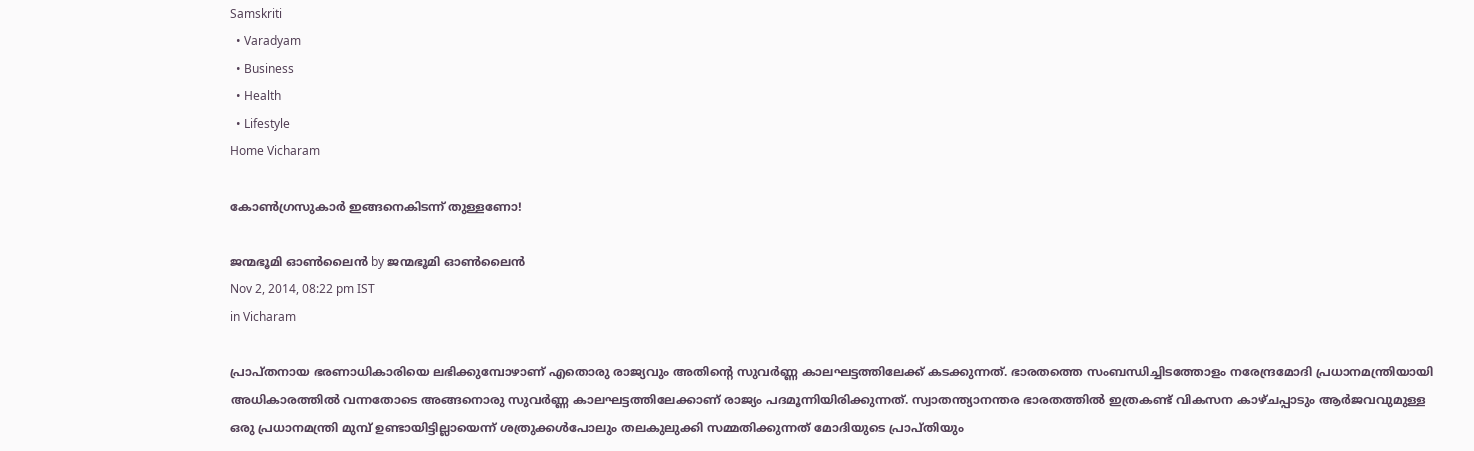Samskriti
  • Varadyam
  • Business
  • Health
  • Lifestyle
Home Vicharam

കോണ്‍ഗ്രസുകാര്‍ ഇങ്ങനെകിടന്ന് തുള്ളണോ!

ജന്മഭൂമി ഓണ്‍ലൈന്‍ by ജന്മഭൂമി ഓണ്‍ലൈന്‍
Nov 2, 2014, 08:22 pm IST
in Vicharam

പ്രാപ്തനായ ഭരണാധികാരിയെ ലഭിക്കുമ്പോഴാണ് എതൊരു രാജ്യവും അതിന്റെ സുവര്‍ണ്ണ കാലഘട്ടത്തിലേക്ക് കടക്കുന്നത്. ഭാരതത്തെ സംബന്ധിച്ചിടത്തോളം നരേന്ദ്രമോദി പ്രധാനമന്ത്രിയായി അധികാരത്തില്‍ വന്നതോടെ അങ്ങനൊരു സുവര്‍ണ്ണ കാലഘട്ടത്തിലേക്കാണ് രാജ്യം പദമൂന്നിയിരിക്കുന്നത്. സ്വാതന്ത്യാനന്തര ഭാരതത്തില്‍ ഇത്രകണ്ട് വികസന കാഴ്ചപ്പാടും ആര്‍ജവവുമുള്ള ഒരു പ്രധാനമന്ത്രി മുമ്പ് ഉണ്ടായിട്ടില്ലായെന്ന് ശത്രുക്കള്‍പോലും തലകുലുക്കി സമ്മതിക്കുന്നത് മോദിയുടെ പ്രാപ്തിയും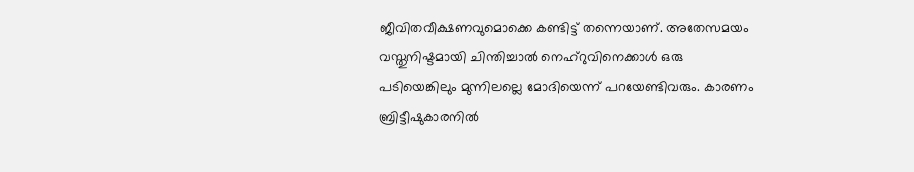ജീവിതവീക്ഷണവുമൊക്കെ കണ്ടിട്ട് തന്നെയാണ്. അതേസമയം വസ്തുനിഷ്ടമായി ചിന്തിച്ചാല്‍ നെഹ്‌റുവിനെക്കാള്‍ ഒരു പടിയെങ്കിലും മുന്നിലല്ലെ മോദിയെന്ന് പറയേണ്ടിവരും. കാരണം ബ്രിട്ടീഷുകാരനില്‍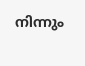നിന്നും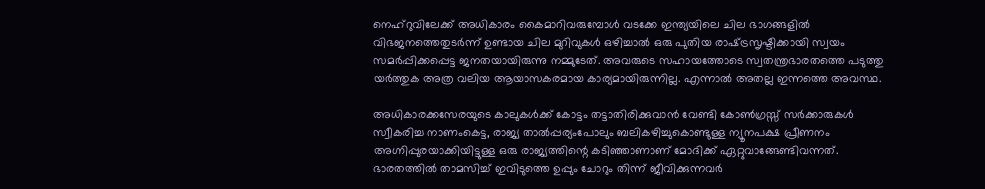നെഹ്‌റുവിലേക്ക് അധികാരം കൈമാറിവരുമ്പോള്‍ വടക്കേ ഇന്ത്യയിലെ ചില ഭാഗങ്ങളില്‍ വിഭജനത്തെതുടര്‍ന്ന് ഉണ്ടായ ചില മുറിവുകള്‍ ഒഴിച്ചാല്‍ ഒരു പുതിയ രാഷ്‌ട്രസൃഷ്ടിക്കായി സ്വയം സമര്‍പ്പിക്കപ്പെട്ട ജനതയായിരുന്നു നമ്മുടേത്. അവരുടെ സഹായത്തോടെ സ്വതന്ത്രഭാരതത്തെ പടുത്തു യര്‍ത്തുക അത്ര വലിയ ആയാസകരമായ കാര്യമായിരുന്നില്ല. എന്നാല്‍ അതല്ല ഇന്നത്തെ അവസ്ഥ.

അധികാരക്കസേരയുടെ കാലുകള്‍ക്ക് കോട്ടം തട്ടാതിരിക്കുവാന്‍ വേണ്ടി കോണ്‍ഗ്രസ്സ് സര്‍ക്കാരുകള്‍ സ്വീകരിച്ച നാണംകെട്ട, രാജ്യ താല്‍പ്പര്യംപോലും ബലികഴിച്ചുകൊണ്ടുള്ള ന്യൂനപക്ഷ പ്രീണനം അഗ്നിപ്പുരയാക്കിയിട്ടുള്ള ഒരു രാജ്യത്തിന്റെ കടിഞ്ഞാണാണ് മോദിക്ക് ഏറ്റുവാങ്ങേണ്ടിവന്നത്. ഭാരതത്തില്‍ താമസിച്ച് ഇവിടുത്തെ ഉപ്പും ചോറും തിന്ന് ജീവിക്കുന്നവര്‍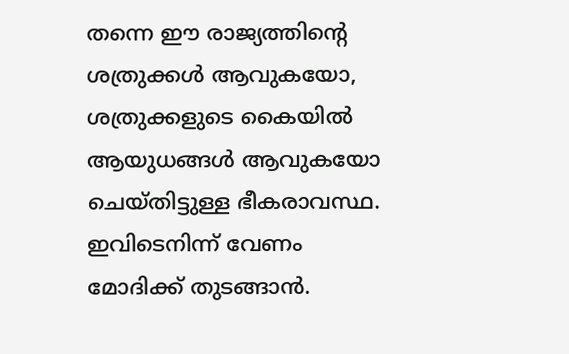തന്നെ ഈ രാജ്യത്തിന്റെ ശത്രുക്കള്‍ ആവുകയോ, ശത്രുക്കളുടെ കൈയില്‍ ആയുധങ്ങള്‍ ആവുകയോ ചെയ്തിട്ടുള്ള ഭീകരാവസ്ഥ. ഇവിടെനിന്ന് വേണം മോദിക്ക് തുടങ്ങാന്‍.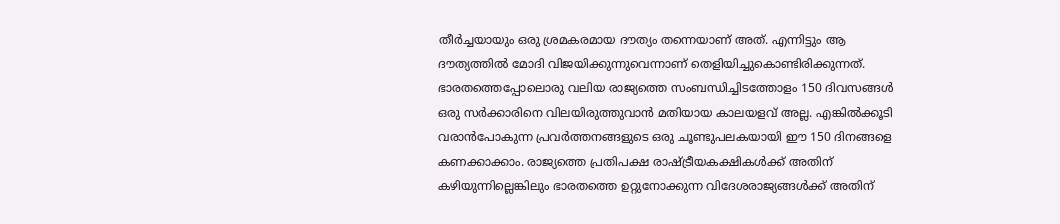തീര്‍ച്ചയായും ഒരു ശ്രമകരമായ ദൗത്യം തന്നെയാണ് അത്. എന്നിട്ടും ആ ദൗത്യത്തില്‍ മോദി വിജയിക്കുന്നുവെന്നാണ് തെളിയിച്ചുകൊണ്ടിരിക്കുന്നത്. ഭാരതത്തെപ്പോലൊരു വലിയ രാജ്യത്തെ സംബന്ധിച്ചിടത്തോളം 150 ദിവസങ്ങള്‍ ഒരു സര്‍ക്കാരിനെ വിലയിരുത്തുവാന്‍ മതിയായ കാലയളവ് അല്ല. എങ്കില്‍ക്കൂടി വരാന്‍പോകുന്ന പ്രവര്‍ത്തനങ്ങളുടെ ഒരു ചൂണ്ടുപലകയായി ഈ 150 ദിനങ്ങളെ കണക്കാക്കാം. രാജ്യത്തെ പ്രതിപക്ഷ രാഷ്‌ട്രീയകക്ഷികള്‍ക്ക് അതിന് കഴിയുന്നില്ലെങ്കിലും ഭാരതത്തെ ഉറ്റുനോക്കുന്ന വിദേശരാജ്യങ്ങള്‍ക്ക് അതിന്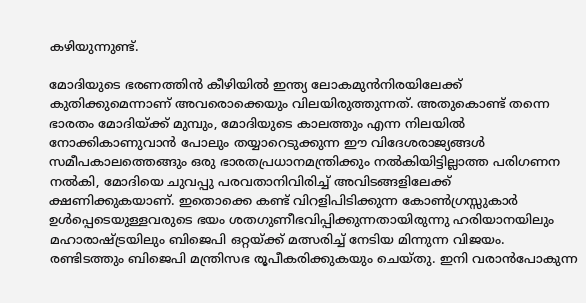കഴിയുന്നുണ്ട്.

മോദിയുടെ ഭരണത്തിന്‍ കീഴിയില്‍ ഇന്ത്യ ലോകമുന്‍നിരയിലേക്ക് കുതിക്കുമെന്നാണ് അവരൊക്കെയും വിലയിരുത്തുന്നത്. അതുകൊണ്ട് തന്നെ ഭാരതം മോദിയ്‌ക്ക് മുമ്പും, മോദിയുടെ കാലത്തും എന്ന നിലയില്‍ നോക്കികാണുവാന്‍ പോലും തയ്യാറെടുക്കുന്ന ഈ വിദേശരാജ്യങ്ങള്‍ സമീപകാലത്തെങ്ങും ഒരു ഭാരതപ്രധാനമന്ത്രിക്കും നല്‍കിയിട്ടില്ലാത്ത പരിഗണന നല്‍കി, മോദിയെ ചുവപ്പു പരവതാനിവിരിച്ച് അവിടങ്ങളിലേക്ക് ക്ഷണിക്കുകയാണ്. ഇതൊക്കെ കണ്ട് വിറളിപിടിക്കുന്ന കോണ്‍ഗ്രസ്സുകാര്‍ ഉള്‍പ്പെടെയുള്ളവരുടെ ഭയം ശതഗുണീഭവിപ്പിക്കുന്നതായിരുന്നു ഹരിയാനയിലും മഹാരാഷ്‌ട്രയിലും ബിജെപി ഒറ്റയ്‌ക്ക് മത്സരിച്ച് നേടിയ മിന്നുന്ന വിജയം. രണ്ടിടത്തും ബിജെപി മന്ത്രിസഭ രൂപീകരിക്കുകയും ചെയ്തു. ഇനി വരാന്‍പോകുന്ന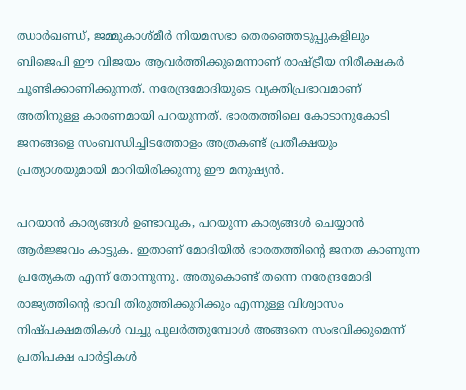ഝാര്‍ഖണ്ഡ്, ജമ്മുകാശ്മീര്‍ നിയമസഭാ തെരഞ്ഞെടുപ്പുകളിലും ബിജെപി ഈ വിജയം ആവര്‍ത്തിക്കുമെന്നാണ് രാഷ്‌ട്രീയ നിരീക്ഷകര്‍ ചൂണ്ടിക്കാണിക്കുന്നത്. നരേന്ദ്രമോദിയുടെ വ്യക്തിപ്രഭാവമാണ് അതിനുള്ള കാരണമായി പറയുന്നത്. ഭാരതത്തിലെ കോടാനുകോടി ജനങ്ങളെ സംബന്ധിച്ചിടത്തോളം അത്രകണ്ട് പ്രതീക്ഷയും പ്രത്യാശയുമായി മാറിയിരിക്കുന്നു ഈ മനുഷ്യന്‍.

പറയാന്‍ കാര്യങ്ങള്‍ ഉണ്ടാവുക, പറയുന്ന കാര്യങ്ങള്‍ ചെയ്യാന്‍ ആര്‍ജ്ജവം കാട്ടുക. ഇതാണ് മോദിയില്‍ ഭാരതത്തിന്റെ ജനത കാണുന്ന പ്രത്യേകത എന്ന് തോന്നുന്നു. അതുകൊണ്ട് തന്നെ നരേന്ദ്രമോദി രാജ്യത്തിന്റെ ഭാവി തിരുത്തിക്കുറിക്കും എന്നുള്ള വിശ്വാസം നിഷ്പക്ഷമതികള്‍ വച്ചു പുലര്‍ത്തുമ്പോള്‍ അങ്ങനെ സംഭവിക്കുമെന്ന് പ്രതിപക്ഷ പാര്‍ട്ടികള്‍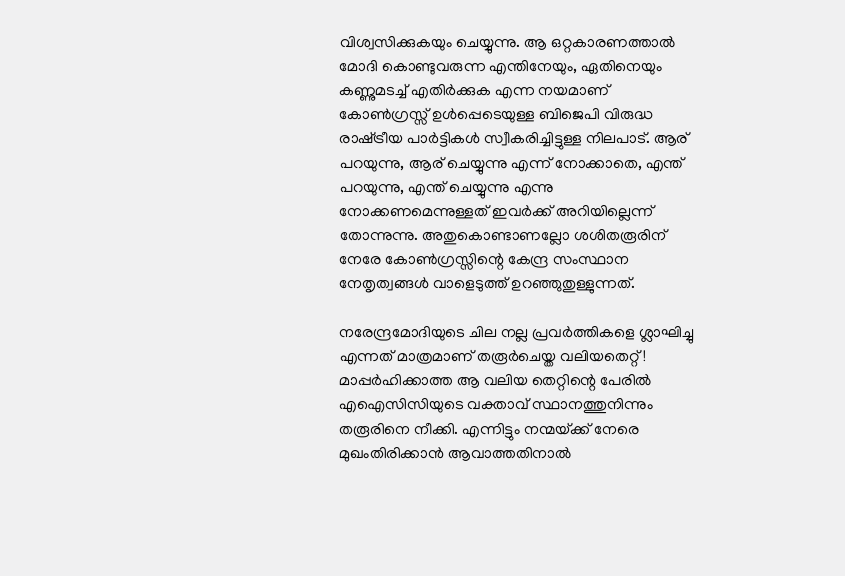വിശ്വസിക്കുകയും ചെയ്യുന്നു. ആ ഒറ്റകാരണത്താല്‍ മോദി കൊണ്ടുവരുന്ന എന്തിനേയും, ഏതിനെയും കണ്ണുമടച്ച് എതിര്‍ക്കുക എന്ന നയമാണ് കോണ്‍ഗ്രസ്സ് ഉള്‍പ്പെടെയുള്ള ബിജെപി വിരുദ്ധ രാഷ്‌ട്രീയ പാര്‍ട്ടികള്‍ സ്വീകരിച്ചിട്ടുള്ള നിലപാട്. ആര് പറയുന്നു, ആര് ചെയ്യുന്നു എന്ന് നോക്കാതെ, എന്ത് പറയുന്നു, എന്ത് ചെയ്യുന്നു എന്നു നോക്കണമെന്നുള്ളത് ഇവര്‍ക്ക് അറിയില്ലെന്ന് തോന്നുന്നു. അതുകൊണ്ടാണല്ലോ ശശിതരൂരിന് നേരേ കോണ്‍ഗ്രസ്സിന്റെ കേന്ദ്ര സംസ്ഥാന നേതൃത്വങ്ങള്‍ വാളെടുത്ത് ഉറഞ്ഞുതുള്ളുന്നത്.

നരേന്ദ്രമോദിയുടെ ചില നല്ല പ്രവര്‍ത്തികളെ ശ്ലാഘിച്ചു എന്നത് മാത്രമാണ് തരൂര്‍ചെയ്ത വലിയതെറ്റ്! മാപ്പര്‍ഹിക്കാത്ത ആ വലിയ തെറ്റിന്റെ പേരില്‍ എഐസിസിയുടെ വക്താവ് സ്ഥാനത്തുനിന്നും തരൂരിനെ നീക്കി. എന്നിട്ടും നന്മയ്‌ക്ക് നേരെ മുഖംതിരിക്കാന്‍ ആവാത്തതിനാല്‍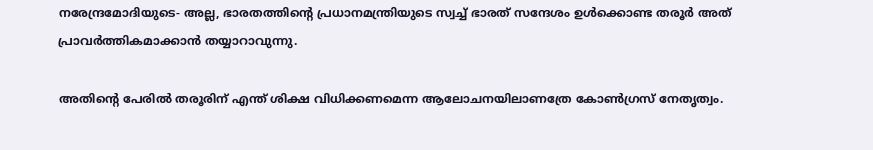നരേന്ദ്രമോദിയുടെ- അല്ല, ഭാരതത്തിന്റെ പ്രധാനമന്ത്രിയുടെ സ്വച്ച് ഭാരത് സന്ദേശം ഉള്‍ക്കൊണ്ട തരൂര്‍ അത് പ്രാവര്‍ത്തികമാക്കാന്‍ തയ്യാറാവുന്നു.

അതിന്റെ പേരില്‍ തരൂരിന് എന്ത് ശിക്ഷ വിധിക്കണമെന്ന ആലോചനയിലാണത്രേ കോണ്‍ഗ്രസ് നേതൃത്വം.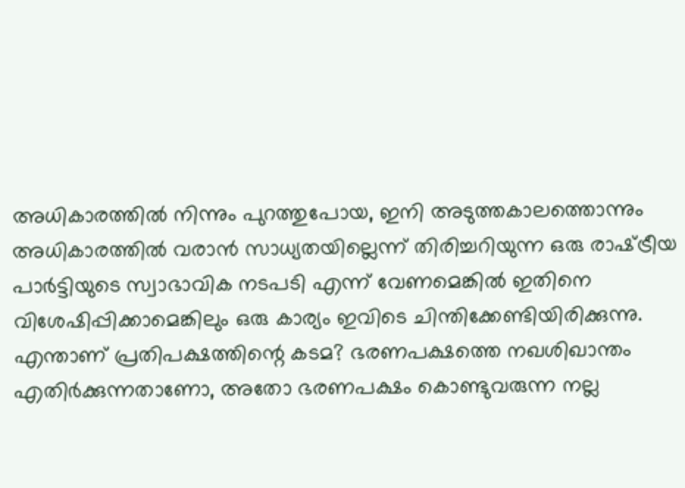അധികാരത്തില്‍ നിന്നും പുറത്തുപോയ, ഇനി അടുത്തകാലത്തൊന്നും അധികാരത്തില്‍ വരാന്‍ സാധ്യതയില്ലെന്ന് തിരിച്ചറിയുന്ന ഒരു രാഷ്‌ട്രീയ പാര്‍ട്ടിയുടെ സ്വാഭാവിക നടപടി എന്ന് വേണമെങ്കില്‍ ഇതിനെ വിശേഷിപ്പിക്കാമെങ്കിലും ഒരു കാര്യം ഇവിടെ ചിന്തിക്കേണ്ടിയിരിക്കുന്നു. എന്താണ് പ്രതിപക്ഷത്തിന്റെ കടമ? ഭരണപക്ഷത്തെ നഖശിഖാന്തം എതിര്‍ക്കുന്നതാണോ, അതോ ഭരണപക്ഷം കൊണ്ടുവരുന്ന നല്ല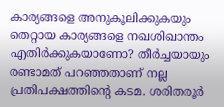കാര്യങ്ങളെ അനുകൂലിക്കുകയും തെറ്റായ കാര്യങ്ങളെ നഖശിഖാന്തം എതിര്‍ക്കുകയാണോ? തീര്‍ച്ചയായും രണ്ടാമത് പറഞ്ഞതാണ് നല്ല പ്രതിപക്ഷത്തിന്റെ കടമ. ശരിതരൂര്‍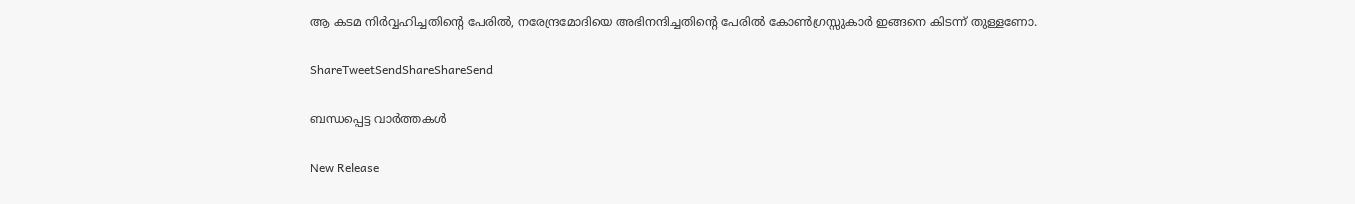ആ കടമ നിര്‍വ്വഹിച്ചതിന്റെ പേരില്‍, നരേന്ദ്രമോദിയെ അഭിനന്ദിച്ചതിന്റെ പേരില്‍ കോണ്‍ഗ്രസ്സുകാര്‍ ഇങ്ങനെ കിടന്ന് തുള്ളണോ.

ShareTweetSendShareShareSend

ബന്ധപ്പെട്ട വാര്‍ത്തകള്‍

New Release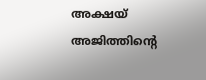അക്ഷയ് അജിത്തിന്റെ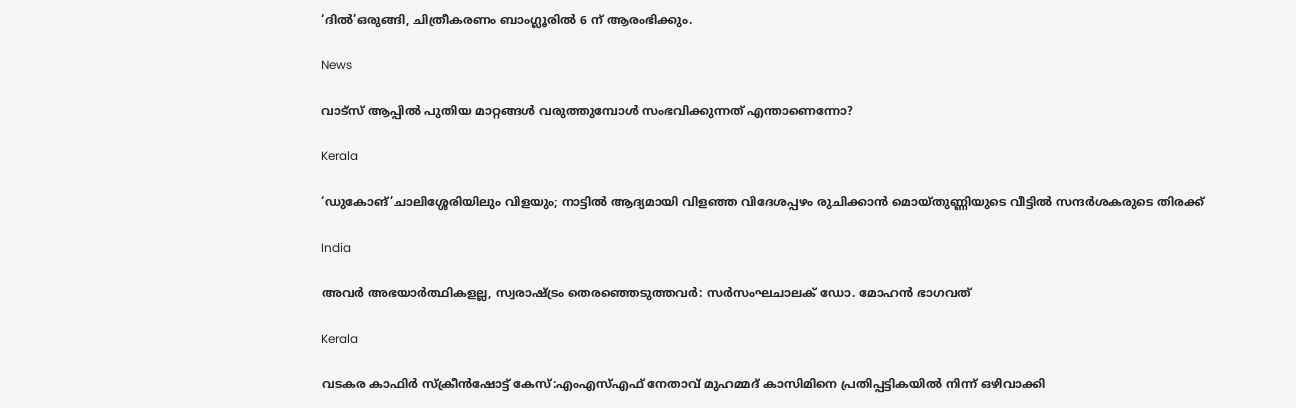‘ദില്‍’ഒരുങ്ങി, ചിത്രീകരണം ബാംഗ്ലൂരില്‍ 6 ന് ആരംഭിക്കും.

News

വാട്‌സ് ആപ്പിൽ പുതിയ മാറ്റങ്ങൾ വരുത്തുമ്പോൾ സംഭവിക്കുന്നത് എന്താണെന്നോ?

Kerala

‘ഡുകോങ്’ചാലിശ്ശേരിയിലും വിളയും; നാട്ടില്‍ ആദ്യമായി വിളഞ്ഞ വിദേശപ്പഴം രുചിക്കാൻ മൊയ്തുണ്ണിയുടെ വീട്ടിൽ സന്ദർശകരുടെ തിരക്ക്

India

അവര്‍ അഭയാര്‍ത്ഥികളല്ല, സ്വരാഷ്‌ട്രം തെരഞ്ഞെടുത്തവര്‍: സര്‍സംഘചാലക് ഡോ. മോഹന്‍ ഭാഗവത്

Kerala

വടകര കാഫിര്‍ സ്‌ക്രീൻഷോട്ട് കേസ്:എംഎസ്‌എഫ് നേതാവ് മുഹമ്മദ് കാസിമിനെ പ്രതിപ്പട്ടികയില്‍ നിന്ന് ഒഴിവാക്കി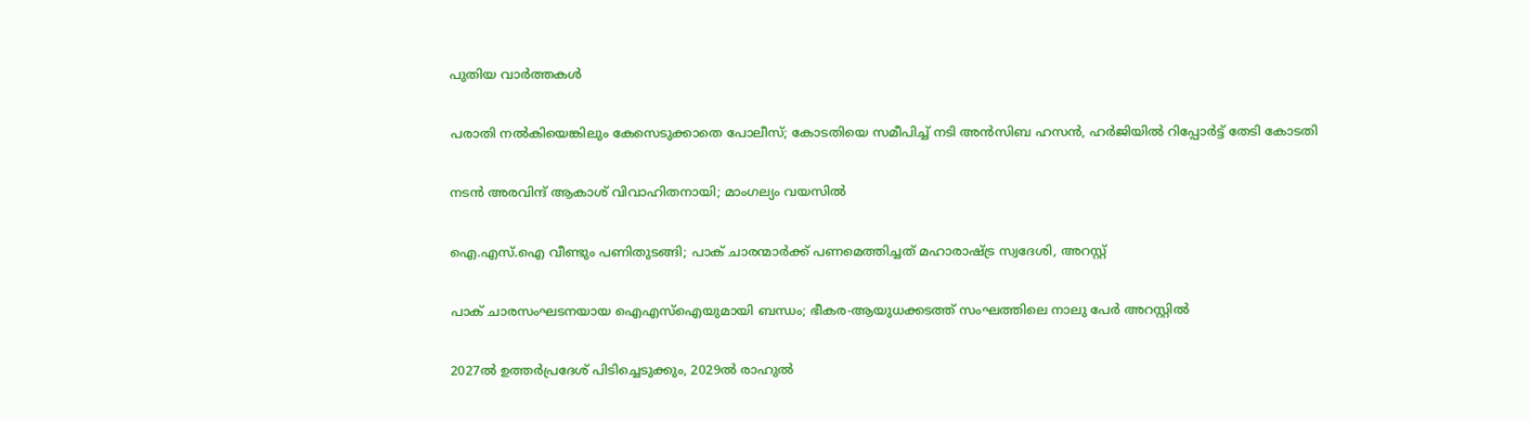പുതിയ വാര്‍ത്തകള്‍

പരാതി നൽകിയെങ്കിലും കേസെടുക്കാതെ പോലീസ്; കോടതിയെ സമീപിച്ച് നടി അൻസിബ ഹസൻ, ഹർജിയിൽ റിപ്പോർട്ട് തേടി കോടതി

നടൻ അരവിന്ദ് ആകാശ് വിവാഹിതനായി; മാംഗല്യം വയസില്‍

ഐ.എസ്.ഐ വീണ്ടും പണിതുടങ്ങി; പാക് ചാരന്മാര്‍ക്ക് പണമെത്തിച്ചത് മഹാരാഷ്‌ട്ര സ്വദേശി, അറസ്റ്റ്‌

പാക് ചാരസംഘടനയായ ഐഎസ്ഐയുമായി ബന്ധം; ഭീകര-ആയുധക്കടത്ത് സംഘത്തിലെ നാലു പേർ അറസ്റ്റിൽ

2027ൽ ഉത്തർപ്രദേശ് പിടിച്ചെടുക്കും, 2029ൽ രാഹുൽ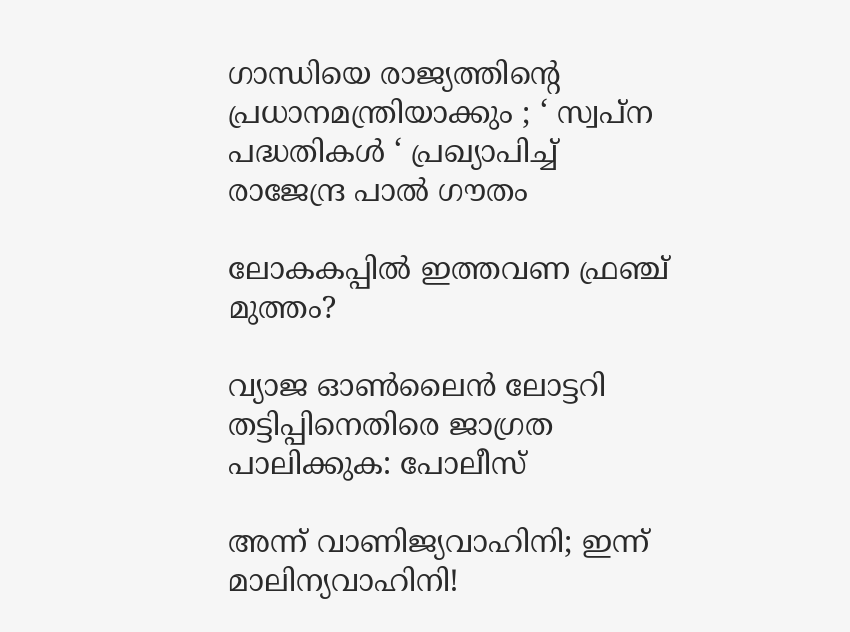ഗാന്ധിയെ രാജ്യത്തിന്റെ പ്രധാനമന്ത്രിയാക്കും ; ‘ സ്വപ്ന പദ്ധതികൾ ‘ പ്രഖ്യാപിച്ച്  രാജേന്ദ്ര പാൽ ഗൗതം

ലോകകപ്പില്‍ ഇത്തവണ ഫ്രഞ്ച് മുത്തം?

വ്യാജ ഓണ്‍ലൈന്‍ ലോട്ടറി തട്ടിപ്പിനെതിരെ ജാഗ്രത പാലിക്കുക: പോലീസ്

അന്ന് വാണിജ്യവാഹിനി; ഇന്ന് മാലിന്യവാഹിനി!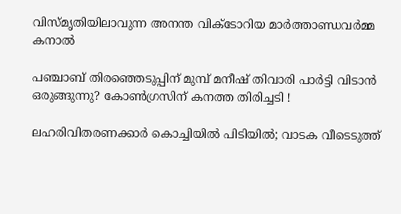വിസ്മൃതിയിലാവുന്ന അനന്ത വിക്ടോറിയ മാര്‍ത്താണ്ഡവര്‍മ്മ കനാല്‍

പഞ്ചാബ് തിരഞ്ഞെടുപ്പിന് മുമ്പ് മനീഷ് തിവാരി പാർട്ടി വിടാൻ ഒരുങ്ങുന്നു? കോൺഗ്രസിന് കനത്ത തിരിച്ചടി !

ലഹരിവിതരണക്കാർ കൊച്ചിയിൽ പിടിയിൽ; വാടക വീടെടുത്ത്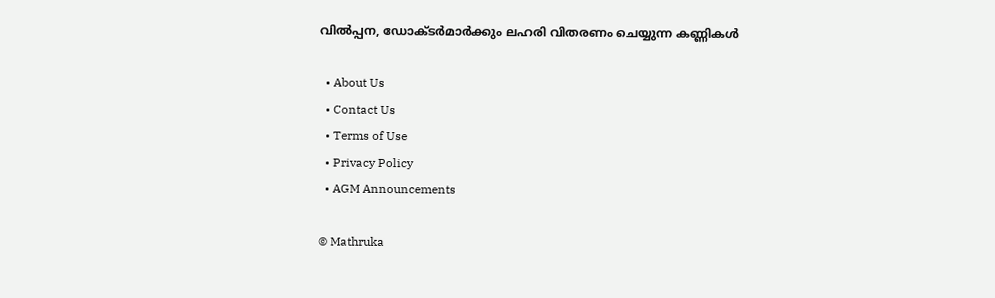വിൽപ്പന, ഡോക്ടർമാർക്കും ലഹരി വിതരണം ചെയ്യുന്ന കണ്ണികൾ

  • About Us
  • Contact Us
  • Terms of Use
  • Privacy Policy
  • AGM Announcements

© Mathruka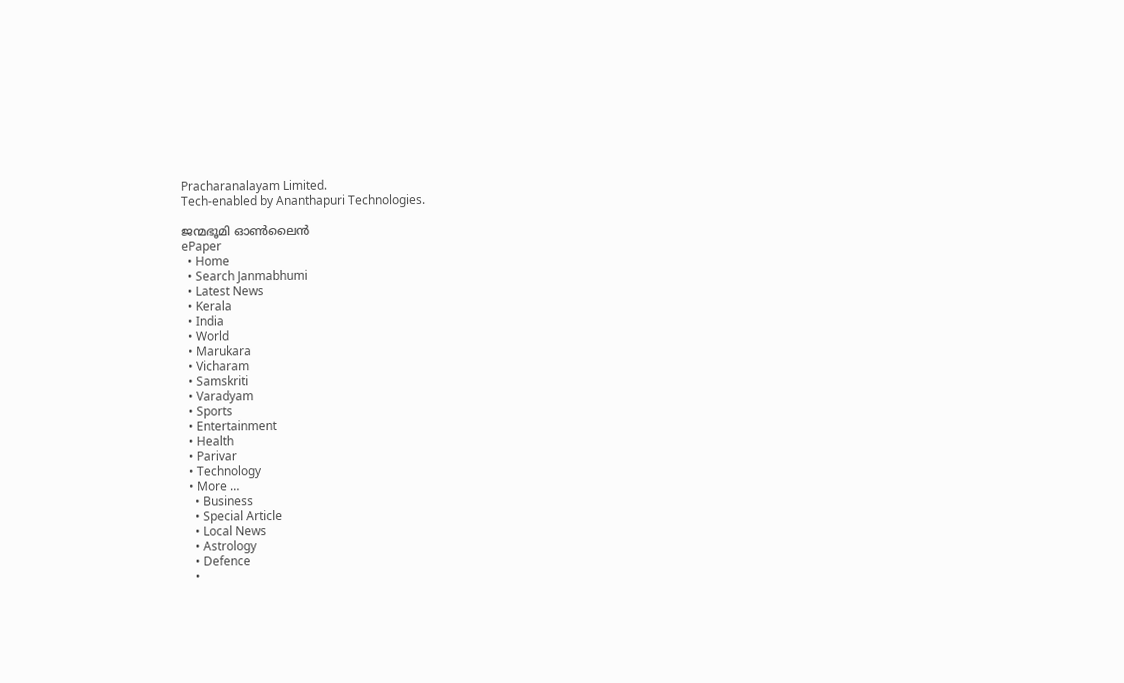Pracharanalayam Limited.
Tech-enabled by Ananthapuri Technologies.

ജന്മഭൂമി ഓണ്‍ലൈന്‍
ePaper
  • Home
  • Search Janmabhumi
  • Latest News
  • Kerala
  • India
  • World
  • Marukara
  • Vicharam
  • Samskriti
  • Varadyam
  • Sports
  • Entertainment
  • Health
  • Parivar
  • Technology
  • More …
    • Business
    • Special Article
    • Local News
    • Astrology
    • Defence
    •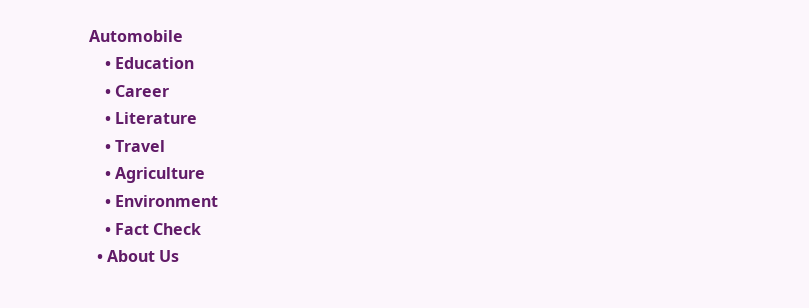Automobile
    • Education
    • Career
    • Literature
    • Travel
    • Agriculture
    • Environment
    • Fact Check
  • About Us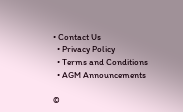• Contact Us
  • Privacy Policy
  • Terms and Conditions
  • AGM Announcements

©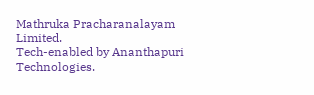Mathruka Pracharanalayam Limited.
Tech-enabled by Ananthapuri Technologies.